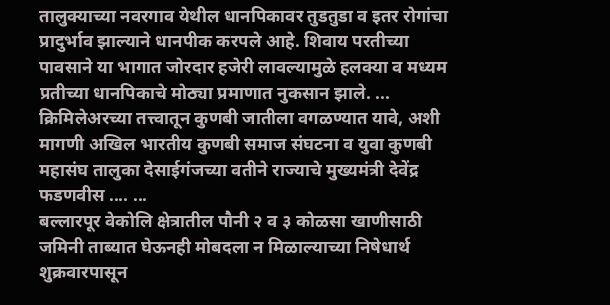तालुक्याच्या नवरगाव येथील धानपिकावर तुडतुडा व इतर रोगांचा प्रादुर्भाव झाल्याने धानपीक करपले आहे. शिवाय परतीच्या पावसाने या भागात जोरदार हजेरी लावल्यामुळे हलक्या व मध्यम प्रतीच्या धानपिकाचे मोठ्या प्रमाणात नुकसान झाले. ...
क्रिमिलेअरच्या तत्त्वातून कुणबी जातीला वगळण्यात यावे, अशी मागणी अखिल भारतीय कुणबी समाज संघटना व युवा कुणबी महासंघ तालुका देसाईगंजच्या वतीने राज्याचे मुख्यमंत्री देवेंद्र फडणवीस .... ...
बल्लारपूर वेकोलि क्षेत्रातील पौनी २ व ३ कोळसा खाणीसाठी जमिनी ताब्यात घेऊनही मोबदला न मिळाल्याच्या निषेधार्थ शुक्रवारपासून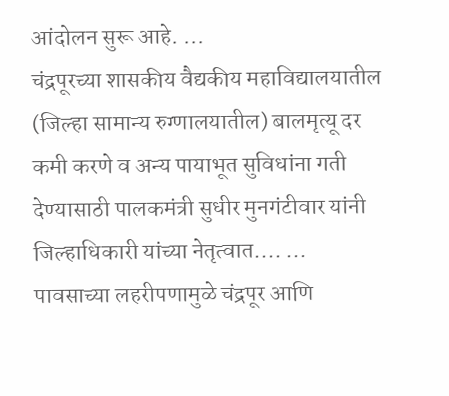आंदोलन सुरू आहे. ...
चंद्रपूरच्या शासकीय वैद्यकीय महाविद्यालयातील (जिल्हा सामान्य रुग्णालयातील) बालमृत्यू दर कमी करणे व अन्य पायाभूत सुविधांना गती देण्यासाठी पालकमंत्री सुधीर मुनगंटीवार यांनी जिल्हाधिकारी यांच्या नेतृत्वात.... ...
पावसाच्या लहरीपणामुळे चंद्रपूर आणि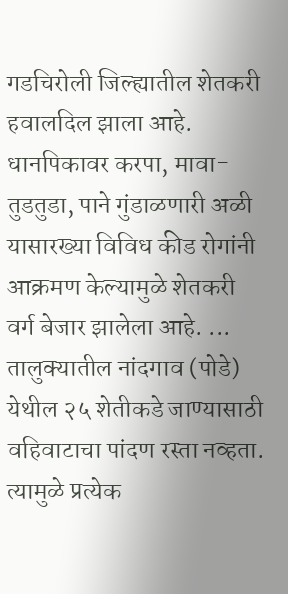गडचिरोली जिल्ह्यातील शेतकरी हवालदिल झाला आहे. धानपिकावर करपा, मावा-तुडतुडा, पाने गुंडाळणारी अळी यासारख्या विविध कीड रोगांनी आक्रमण केल्यामुळे शेतकरी वर्ग बेजार झालेला आहे. ...
तालुक्यातील नांदगाव (पोडे) येथील २५ शेतीकडे जाण्यासाठी वहिवाटाचा पांदण रस्ता नव्हता. त्यामुळे प्रत्येक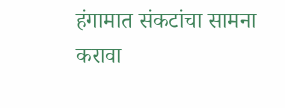हंगामात संकटांचा सामना करावा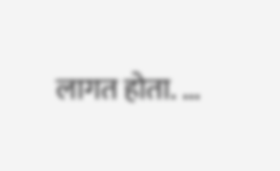लागत होता. ...